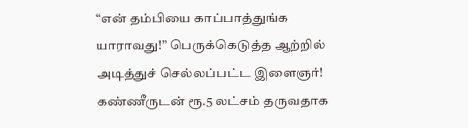“என் தம்பியை காப்பாத்துங்க யாராவது!” பெருக்கெடுத்த ஆற்றில் அடித்துச் செல்லப்பட்ட இளைஞர்! கண்ணீருடன் ரூ.5 லட்சம் தருவதாக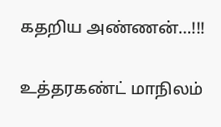கதறிய அண்ணன்…!!!

உத்தரகண்ட் மாநிலம்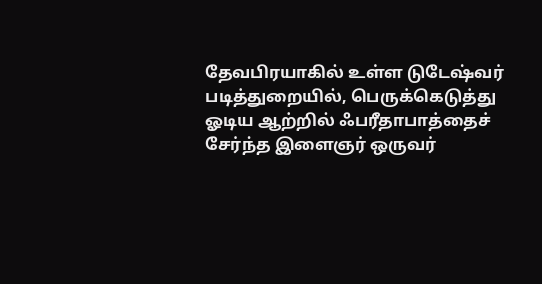தேவபிரயாகில் உள்ள டுடேஷ்வர் படித்துறையில், பெருக்கெடுத்து ஓடிய ஆற்றில் ஃபரீதாபாத்தைச் சேர்ந்த இளைஞர் ஒருவர்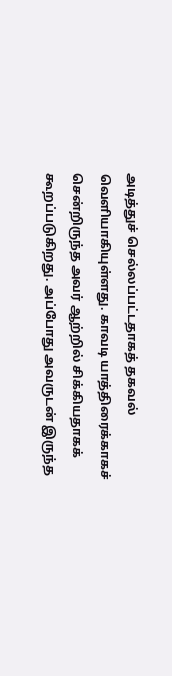அடித்துச் செல்லப்பட்டதாகத் தகவல் வெளியாகியுள்ளது. காவடி யாத்திரைக்காகச் சென்றிருந்த அவர் ஆற்றில் சிக்கியதாகக் கூறப்படுகிறது. அப்போது அவருடன் இருந்த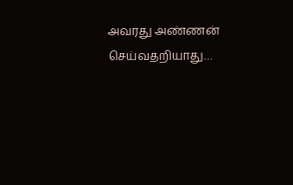அவரது அண்ணன் செய்வதறியாது…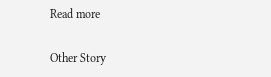Read more

Other Story